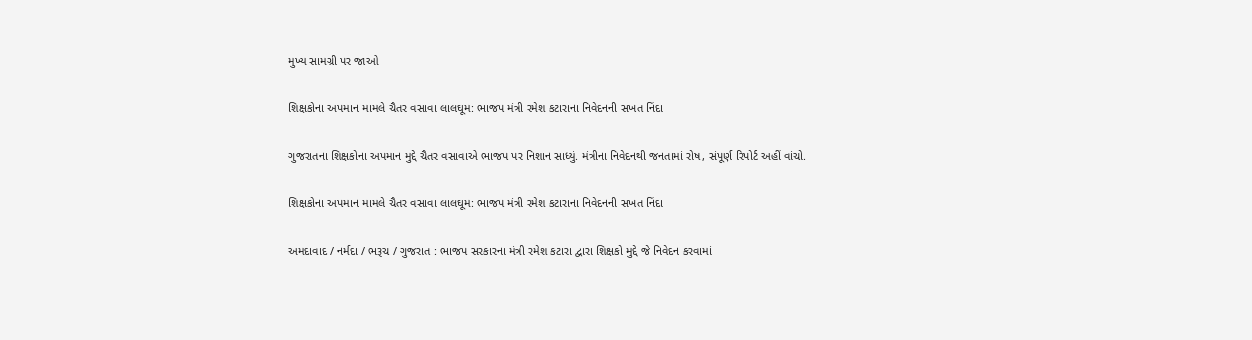મુખ્ય સામગ્રી પર જાઓ

શિક્ષકોના અપમાન મામલે ચૈતર વસાવા લાલઘૂમ: ભાજપ મંત્રી રમેશ કટારાના નિવેદનની સખત નિંદા

ગુજરાતના શિક્ષકોના અપમાન મુદ્દે ચૈતર વસાવાએ ભાજપ પર નિશાન સાધ્યું. મંત્રીના નિવેદનથી જનતામાં રોષ, સંપૂર્ણ રિપોર્ટ અહીં વાંચો.

શિક્ષકોના અપમાન મામલે ચૈતર વસાવા લાલઘૂમ: ભાજપ મંત્રી રમેશ કટારાના નિવેદનની સખત નિંદા

અમદાવાદ / નર્મદા / ભરૂચ / ગુજરાત : ભાજપ સરકારના મંત્રી રમેશ કટારા દ્વારા શિક્ષકો મુદ્દે જે નિવેદન કરવામાં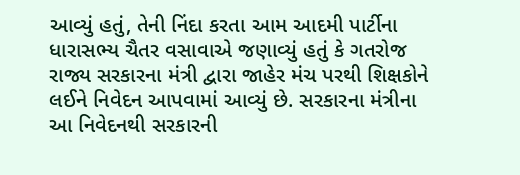આવ્યું હતું, તેની નિંદા કરતા આમ આદમી પાર્ટીના ધારાસભ્ય ચૈતર વસાવાએ જણાવ્યું હતું કે ગતરોજ રાજ્ય સરકારના મંત્રી દ્વારા જાહેર મંચ પરથી શિક્ષકોને લઈને નિવેદન આપવામાં આવ્યું છે. સરકારના મંત્રીના આ નિવેદનથી સરકારની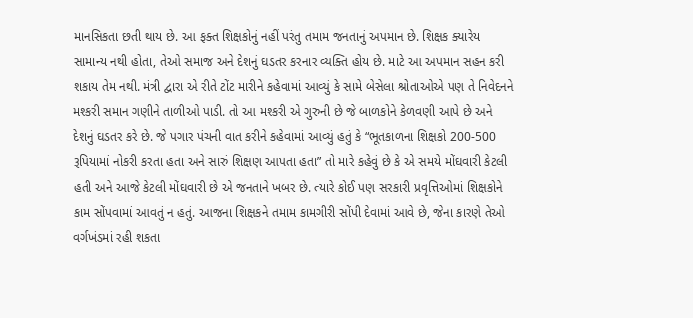માનસિકતા છતી થાય છે. આ ફક્ત શિક્ષકોનું નહીં પરંતુ તમામ જનતાનું અપમાન છે. શિક્ષક ક્યારેય સામાન્ય નથી હોતા, તેઓ સમાજ અને દેશનું ઘડતર કરનાર વ્યક્તિ હોય છે. માટે આ અપમાન સહન કરી શકાય તેમ નથી. મંત્રી દ્વારા એ રીતે ટોંટ મારીને કહેવામાં આવ્યું કે સામે બેસેલા શ્રોતાઓએ પણ તે નિવેદનને મશ્કરી સમાન ગણીને તાળીઓ પાડી. તો આ મશ્કરી એ ગુરુની છે જે બાળકોને કેળવણી આપે છે અને દેશનું ઘડતર કરે છે. જે પગાર પંચની વાત કરીને કહેવામાં આવ્યું હતું કે “ભૂતકાળના શિક્ષકો 200-500 રૂપિયામાં નોકરી કરતા હતા અને સારું શિક્ષણ આપતા હતા” તો મારે કહેવું છે કે એ સમયે મોંઘવારી કેટલી હતી અને આજે કેટલી મોંઘવારી છે એ જનતાને ખબર છે. ત્યારે કોઈ પણ સરકારી પ્રવૃત્તિઓમાં શિક્ષકોને કામ સોંપવામાં આવતું ન હતું. આજના શિક્ષકને તમામ કામગીરી સોંપી દેવામાં આવે છે, જેના કારણે તેઓ વર્ગખંડમાં રહી શકતા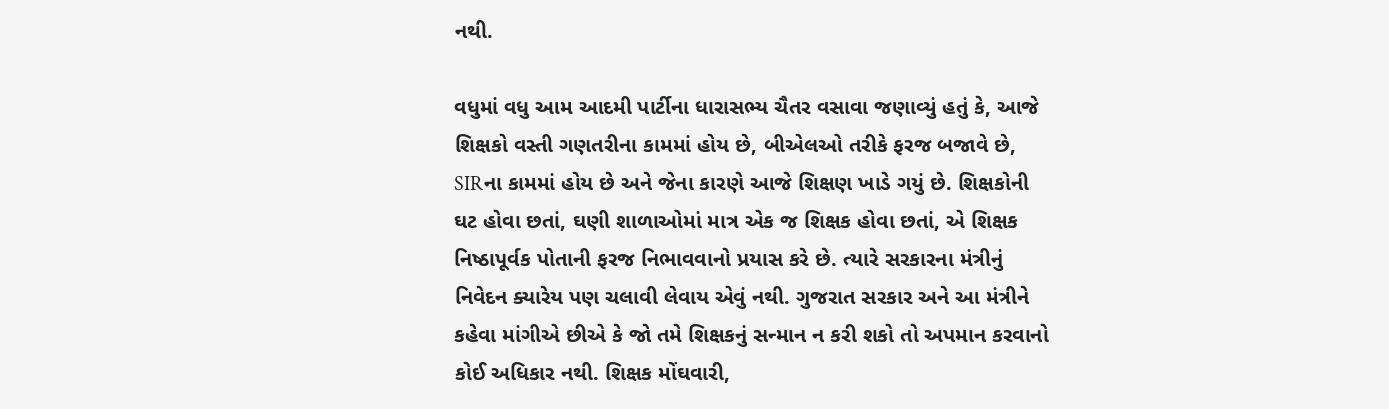નથી.

વધુમાં વધુ આમ આદમી પાર્ટીના ધારાસભ્ય ચૈતર વસાવા જણાવ્યું હતું કે, આજે શિક્ષકો વસ્તી ગણતરીના કામમાં હોય છે, બીએલઓ તરીકે ફરજ બજાવે છે, SIRના કામમાં હોય છે અને જેના કારણે આજે શિક્ષણ ખાડે ગયું છે. શિક્ષકોની ઘટ હોવા છતાં, ઘણી શાળાઓમાં માત્ર એક જ શિક્ષક હોવા છતાં, એ શિક્ષક નિષ્ઠાપૂર્વક પોતાની ફરજ નિભાવવાનો પ્રયાસ કરે છે. ત્યારે સરકારના મંત્રીનું નિવેદન ક્યારેય પણ ચલાવી લેવાય એવું નથી. ગુજરાત સરકાર અને આ મંત્રીને કહેવા માંગીએ છીએ કે જો તમે શિક્ષકનું સન્માન ન કરી શકો તો અપમાન કરવાનો કોઈ અધિકાર નથી. શિક્ષક મોંઘવારી,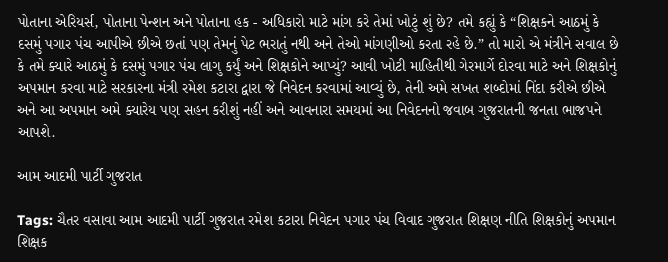પોતાના એરિયર્સ, પોતાના પેન્શન અને પોતાના હક - અધિકારો માટે માંગ કરે તેમાં ખોટું શું છે? તમે કહ્યું કે “શિક્ષકને આઠમું કે દસમું પગાર પંચ આપીએ છીએ છતાં પણ તેમનું પેટ ભરાતું નથી અને તેઓ માંગણીઓ કરતા રહે છે.” તો મારો એ મંત્રીને સવાલ છે કે તમે ક્યારે આઠમું કે દસમું પગાર પંચ લાગુ કર્યું અને શિક્ષકોને આપ્યું? આવી ખોટી માહિતીથી ગેરમાર્ગે દોરવા માટે અને શિક્ષકોનું અપમાન કરવા માટે સરકારના મંત્રી રમેશ કટારા દ્વારા જે નિવેદન કરવામાં આવ્યું છે, તેની અમે સખત શબ્દોમાં નિંદા કરીએ છીએ અને આ અપમાન અમે ક્યારેય પણ સહન કરીશું નહીં અને આવનારા સમયમાં આ નિવેદનનો જવાબ ગુજરાતની જનતા ભાજપને આપશે.

આમ આદમી પાર્ટી ગુજરાત

Tags: ચૈતર વસાવા આમ આદમી પાર્ટી ગુજરાત રમેશ કટારા નિવેદન પગાર પંચ વિવાદ ગુજરાત શિક્ષણ નીતિ શિક્ષકોનું અપમાન શિક્ષક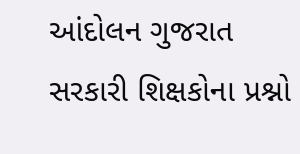આંદોલન ગુજરાત સરકારી શિક્ષકોના પ્રશ્નો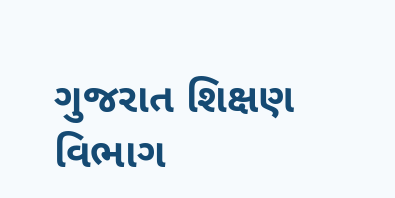ગુજરાત શિક્ષણ વિભાગ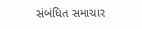સંબંધિત સમાચાર